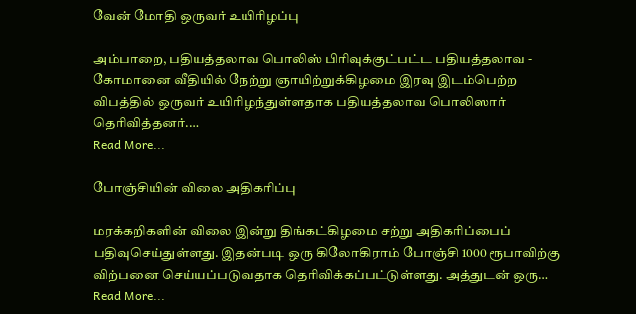வேன் மோதி ஒருவர் உயிரிழப்பு

அம்பாறை, பதியத்தலாவ பொலிஸ் பிரிவுக்குட்பட்ட பதியத்தலாவ - கோமானை வீதியில் நேற்று ஞாயிற்றுக்கிழமை இரவு இடம்பெற்ற விபத்தில் ஒருவர் உயிரிழந்துள்ளதாக பதியத்தலாவ பொலிஸார் தெரிவித்தனர்.…
Read More...

போஞ்சியின் விலை அதிகரிப்பு

மரக்கறிகளின் விலை இன்று திங்கட்கிழமை சற்று அதிகரிப்பைப் பதிவுசெய்துள்ளது. இதன்படி ஒரு கிலோகிராம் போஞ்சி 1000 ரூபாவிற்கு விற்பனை செய்யப்படுவதாக தெரிவிக்கப்பட்டுள்ளது. அத்துடன் ஒரு…
Read More...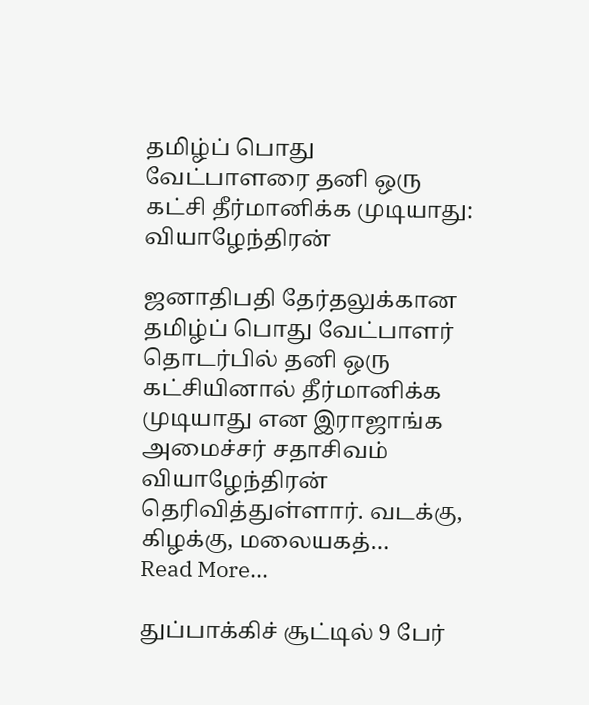தமிழ்ப் பொது வேட்பாளரை தனி ஒரு கட்சி தீர்மானிக்க முடியாது: வியாழேந்திரன்

ஜனாதிபதி தேர்தலுக்கான தமிழ்ப் பொது வேட்பாளர் தொடர்பில் தனி ஒரு கட்சியினால் தீர்மானிக்க முடியாது என இராஜாங்க அமைச்சர் சதாசிவம் வியாழேந்திரன் தெரிவித்துள்ளார். வடக்கு, கிழக்கு, மலையகத்…
Read More...

துப்பாக்கிச் சூட்டில் 9 பேர்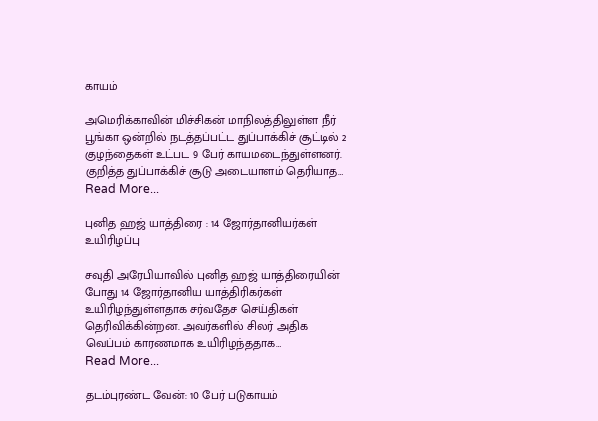காயம்

அமெரிக்காவின் மிச்சிகன் மாநிலத்திலுள்ள நீர் பூங்கா ஒன்றில் நடத்தப்பட்ட துப்பாக்கிச் சூட்டில் 2 குழந்தைகள் உட்பட 9 பேர் காயமடைந்துள்ளனர். குறித்த துப்பாக்கிச் சூடு அடையாளம் தெரியாத…
Read More...

புனித ஹஜ் யாத்திரை : 14 ஜோர்தானியர்கள் உயிரிழப்பு

சவுதி அரேபியாவில் புனித ஹஜ் யாத்திரையின் போது 14 ஜோர்தானிய யாத்திரிகர்கள் உயிரிழந்துள்ளதாக சர்வதேச செய்திகள் தெரிவிக்கின்றன. அவர்களில் சிலர் அதிக வெப்பம் காரணமாக உயிரிழந்ததாக…
Read More...

தடம்புரண்ட வேன்: 10 பேர் படுகாயம்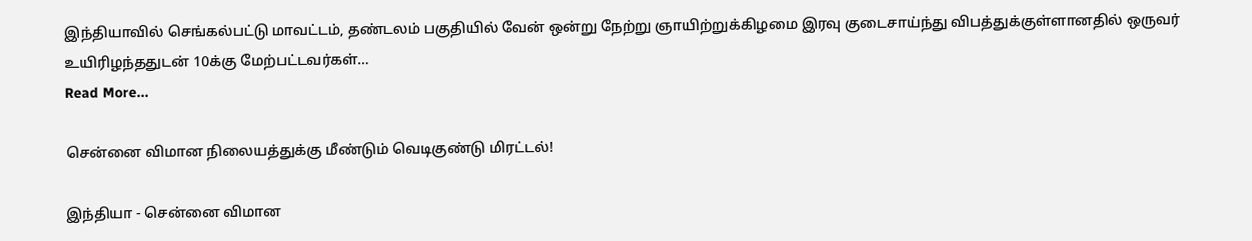இந்தியாவில் செங்கல்பட்டு மாவட்டம், தண்டலம் பகுதியில் வேன் ஒன்று நேற்று ஞாயிற்றுக்கிழமை இரவு குடைசாய்ந்து விபத்துக்குள்ளானதில் ஒருவர் உயிரிழந்ததுடன் 10க்கு மேற்பட்டவர்கள்…
Read More...

சென்னை விமான நிலையத்துக்கு மீண்டும் வெடிகுண்டு மிரட்டல்!

இந்தியா - சென்னை விமான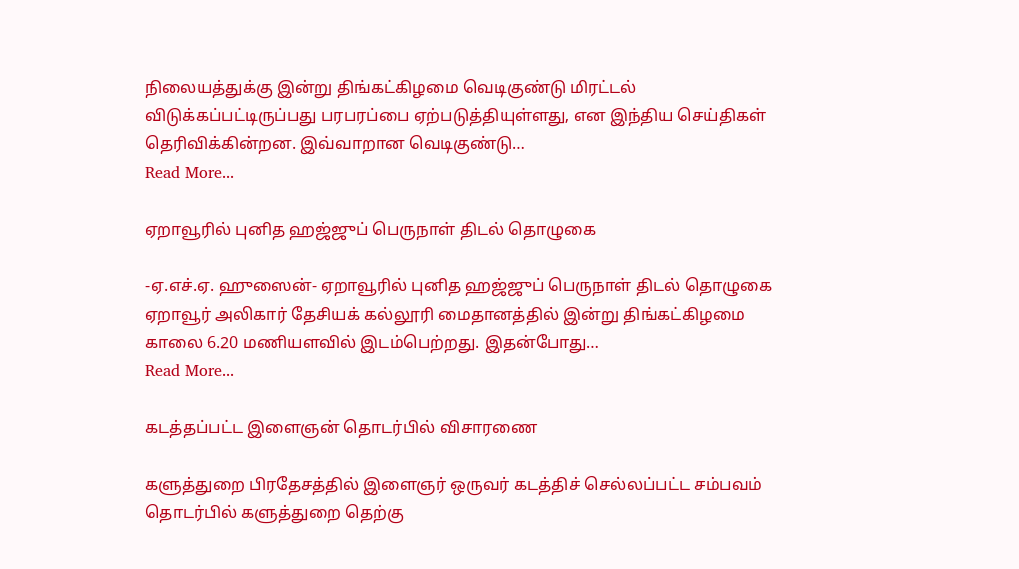நிலையத்துக்கு இன்று திங்கட்கிழமை வெடிகுண்டு மிரட்டல் விடுக்கப்பட்டிருப்பது பரபரப்பை ஏற்படுத்தியுள்ளது, என இந்திய செய்திகள் தெரிவிக்கின்றன. இவ்வாறான வெடிகுண்டு…
Read More...

ஏறாவூரில் புனித ஹஜ்ஜுப் பெருநாள் திடல் தொழுகை

-ஏ.எச்.ஏ. ஹுஸைன்- ஏறாவூரில் புனித ஹஜ்ஜுப் பெருநாள் திடல் தொழுகை ஏறாவூர் அலிகார் தேசியக் கல்லூரி மைதானத்தில் இன்று திங்கட்கிழமை காலை 6.20 மணியளவில் இடம்பெற்றது. இதன்போது…
Read More...

கடத்தப்பட்ட இளைஞன் தொடர்பில் விசாரணை

களுத்துறை பிரதேசத்தில் இளைஞர் ஒருவர் கடத்திச் செல்லப்பட்ட சம்பவம் தொடர்பில் களுத்துறை தெற்கு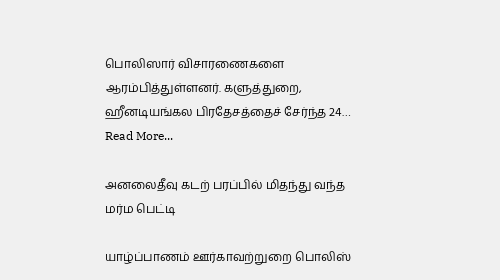பொலிஸார் விசாரணைகளை ஆரம்பித்துள்ளனர். களுத்துறை, ஹீனடியங்கல பிரதேசத்தைச் சேர்ந்த 24…
Read More...

அனலைதீவு கடற் பரப்பில் மிதந்து வந்த மர்ம பெட்டி

யாழ்ப்பாணம் ஊர்காவற்றுறை பொலிஸ்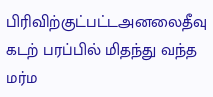பிரிவிற்குட்பட்டஅனலைதீவு கடற் பரப்பில் மிதந்து வந்த மர்ம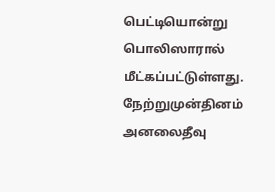பெட்டியொன்று பொலிஸாரால் மீட்கப்பட்டுள்ளது. நேற்றுமுன்தினம் அனலைதீவு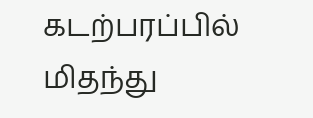கடற்பரப்பில் மிதந்து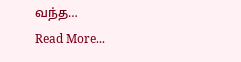வந்த…
Read More...